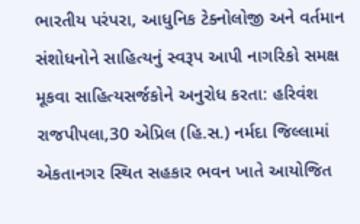ભારતીય પરંપરા, આધુનિક ટેક્નોલોજી અને વર્તમાન સંશોધનોને સાહિત્યનું સ્વરૂપ આપી નાગરિકો સમક્ષ મૂકવા સાહિત્યસર્જકોને અનુરોધ કરતા: હરિવંશ
રાજપીપલા,30 એપ્રિલ (હિ.સ.) નર્મદા જિલ્લામાં એકતાનગર સ્થિત સહકાર ભવન ખાતે આયોજિત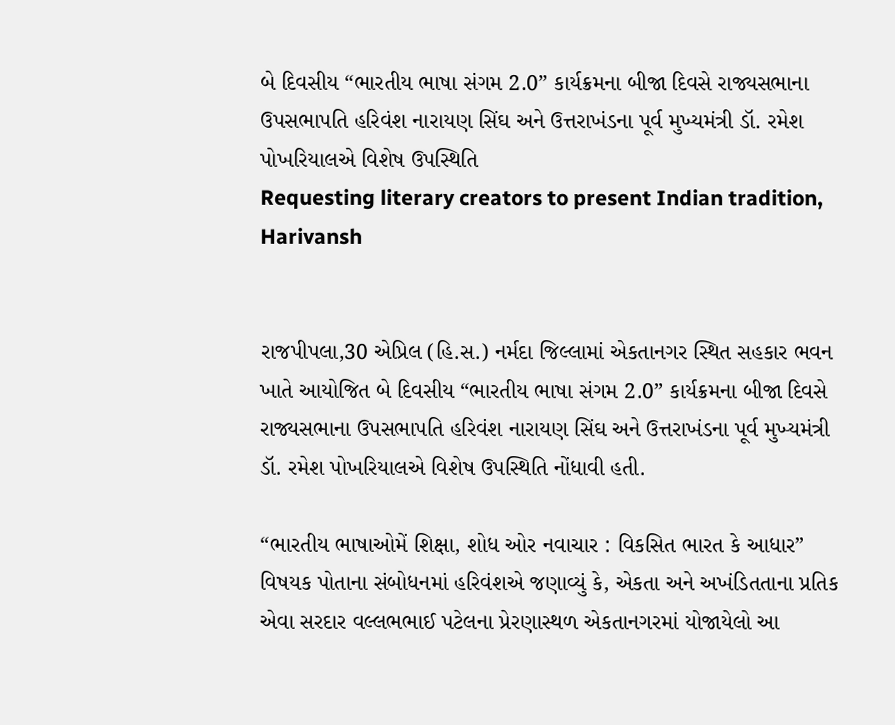બે દિવસીય “ભારતીય ભાષા સંગમ 2.0” કાર્યક્રમના બીજા દિવસે રાજ્યસભાના ઉપસભાપતિ હરિવંશ નારાયણ સિંઘ અને ઉત્તરાખંડના પૂર્વ મુખ્યમંત્રી ડૉ. રમેશ પોખરિયાલએ વિશેષ ઉપસ્થિતિ
Requesting literary creators to present Indian tradition,  Harivansh


રાજપીપલા,30 એપ્રિલ (હિ.સ.) નર્મદા જિલ્લામાં એકતાનગર સ્થિત સહકાર ભવન ખાતે આયોજિત બે દિવસીય “ભારતીય ભાષા સંગમ 2.0” કાર્યક્રમના બીજા દિવસે રાજ્યસભાના ઉપસભાપતિ હરિવંશ નારાયણ સિંઘ અને ઉત્તરાખંડના પૂર્વ મુખ્યમંત્રી ડૉ. રમેશ પોખરિયાલએ વિશેષ ઉપસ્થિતિ નોંધાવી હતી.

“ભારતીય ભાષાઓમેં શિક્ષા, શોધ ઓર નવાચાર : વિકસિત ભારત કે આધાર” વિષયક પોતાના સંબોધનમાં હરિવંશએ જણાવ્યું કે, એકતા અને અખંડિતતાના પ્રતિક એવા સરદાર વલ્લભભાઈ પટેલના પ્રેરણાસ્થળ એકતાનગરમાં યોજાયેલો આ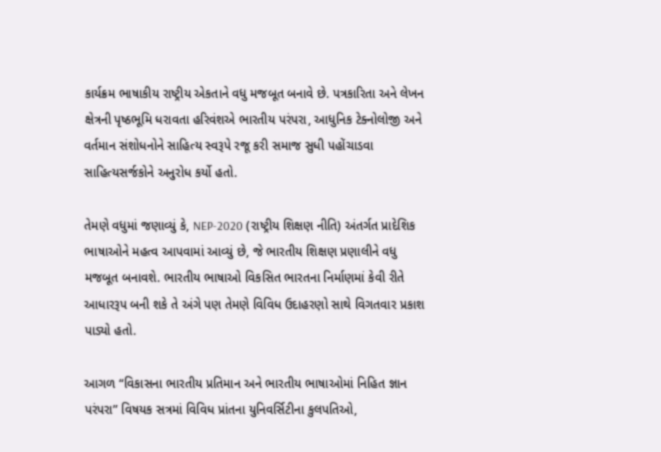કાર્યક્રમ ભાષાકીય રાષ્ટ્રીય એકતાને વધુ મજબૂત બનાવે છે. પત્રકારિતા અને લેખન ક્ષેત્રની પૃષ્ઠભૂમિ ધરાવતા હરિવંશએ ભારતીય પરંપરા, આધુનિક ટેક્નોલોજી અને વર્તમાન સંશોધનોને સાહિત્ય સ્વરૂપે રજૂ કરી સમાજ સુધી પહોંચાડવા સાહિત્યસર્જકોને અનુરોધ કર્યો હતો.

તેમણે વધુમાં જણાવ્યું કે, NEP-2020 (રાષ્ટ્રીય શિક્ષણ નીતિ) અંતર્ગત પ્રાદેશિક ભાષાઓને મહત્વ આપવામાં આવ્યું છે, જે ભારતીય શિક્ષણ પ્રણાલીને વધુ મજબૂત બનાવશે. ભારતીય ભાષાઓ વિકસિત ભારતના નિર્માણમાં કેવી રીતે આધારરૂપ બની શકે તે અંગે પણ તેમણે વિવિધ ઉદાહરણો સાથે વિગતવાર પ્રકાશ પાડ્યો હતો.

આગળ “વિકાસના ભારતીય પ્રતિમાન અને ભારતીય ભાષાઓમાં નિહિત જ્ઞાન પરંપરા” વિષયક સત્રમાં વિવિધ પ્રાંતના યુનિવર્સિટીના કુલપતિઓ,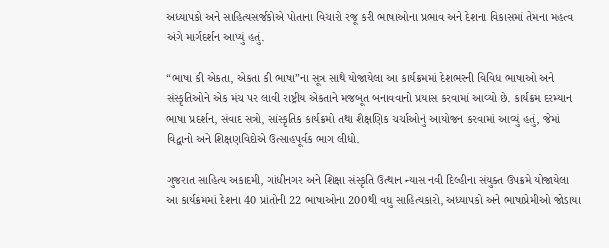અધ્યાપકો અને સાહિત્યસર્જકોએ પોતાના વિચારો રજૂ કરી ભાષાઓના પ્રભાવ અને દેશના વિકાસમાં તેમના મહત્વ અંગે માર્ગદર્શન આપ્યું હતું.

“ભાષા કી એકતા, એકતા કી ભાષા”ના સૂત્ર સાથે યોજાયેલા આ કાર્યક્રમમાં દેશભરની વિવિધ ભાષાઓ અને સંસ્કૃતિઓને એક મંચ પર લાવી રાષ્ટ્રીય એકતાને મજબૂત બનાવવાનો પ્રયાસ કરવામાં આવ્યો છે. કાર્યક્રમ દરમ્યાન ભાષા પ્રદર્શન, સંવાદ સત્રો, સાંસ્કૃતિક કાર્યક્રમો તથા શૈક્ષણિક ચર્ચાઓનું આયોજન કરવામાં આવ્યું હતું, જેમાં વિદ્વાનો અને શિક્ષણવિદોએ ઉત્સાહપૂર્વક ભાગ લીધો.

ગુજરાત સાહિત્ય અકાદમી, ગાંધીનગર અને શિક્ષા સંસ્કૃતિ ઉત્થાન ન્યાસ નવી દિલ્હીના સંયુક્ત ઉપક્રમે યોજાયેલા આ કાર્યક્રમમાં દેશના 40 પ્રાંતોની 22 ભાષાઓના 200થી વધુ સાહિત્યકારો, અધ્યાપકો અને ભાષાપ્રેમીઓ જોડાયા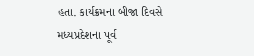હતા. કાર્યક્રમના બીજા દિવસે મધ્યપ્રદેશના પૂર્વ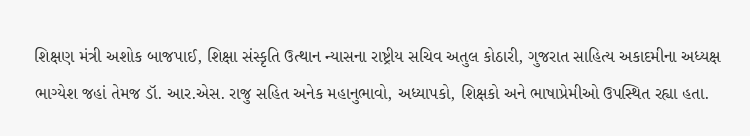શિક્ષણ મંત્રી અશોક બાજપાઈ, શિક્ષા સંસ્કૃતિ ઉત્થાન ન્યાસના રાષ્ટ્રીય સચિવ અતુલ કોઠારી, ગુજરાત સાહિત્ય અકાદમીના અધ્યક્ષ ભાગ્યેશ જહાં તેમજ ડૉ. આર.એસ. રાજુ સહિત અનેક મહાનુભાવો, અધ્યાપકો, શિક્ષકો અને ભાષાપ્રેમીઓ ઉપસ્થિત રહ્યા હતા.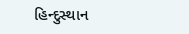હિન્દુસ્થાન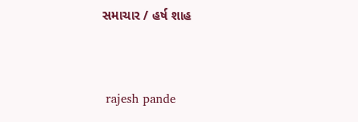સમાચાર / હર્ષ શાહ


 rajesh pande